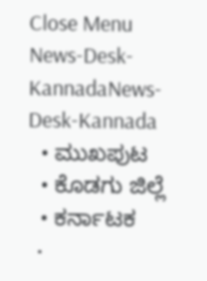Close Menu
News-Desk-KannadaNews-Desk-Kannada
  • ಮುಖಪುಟ
  • ಕೊಡಗು ಜಿಲ್ಲೆ
  • ಕರ್ನಾಟಕ
  •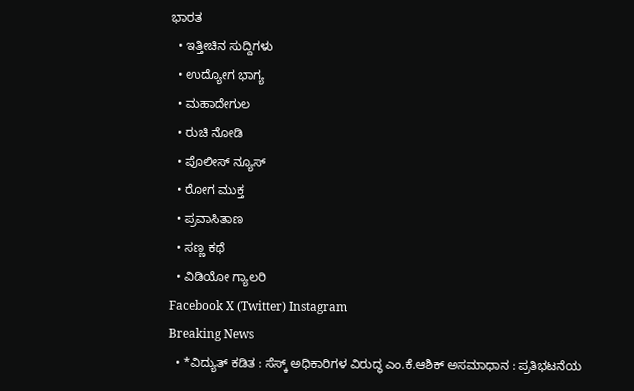ಭಾರತ
  • ಇತ್ತೀಚಿನ ಸುದ್ದಿಗಳು
  • ಉದ್ಯೋಗ ಭಾಗ್ಯ
  • ಮಹಾದೇಗುಲ
  • ರುಚಿ ನೋಡಿ
  • ಪೊಲೀಸ್ ನ್ಯೂಸ್
  • ರೋಗ ಮುಕ್ತ
  • ಪ್ರವಾಸಿತಾಣ
  • ಸಣ್ಣ ಕಥೆ
  • ವಿಡಿಯೋ ಗ್ಯಾಲರಿ
Facebook X (Twitter) Instagram
Breaking News
  • *ವಿದ್ಯುತ್ ಕಡಿತ : ಸೆಸ್ಕ್ ಅಧಿಕಾರಿಗಳ ವಿರುದ್ಧ ಎಂ.ಕೆ.ಆಶಿಕ್ ಅಸಮಾಧಾನ : ಪ್ರತಿಭಟನೆಯ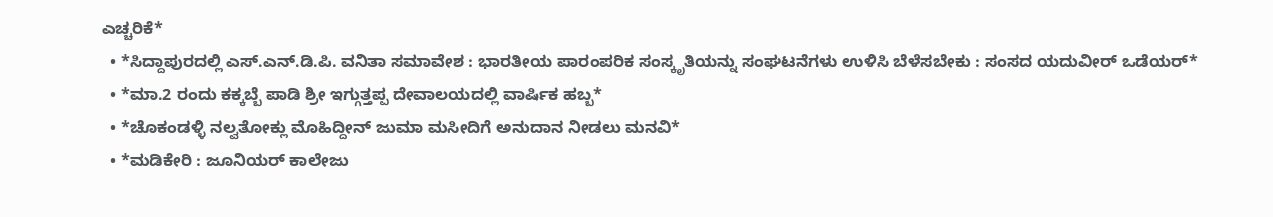ಎಚ್ಚರಿಕೆ*
  • *ಸಿದ್ದಾಪುರದಲ್ಲಿ ಎಸ್‌.ಎನ್‌.ಡಿ.ಪಿ. ವನಿತಾ ಸಮಾವೇಶ : ಭಾರತೀಯ ಪಾರಂಪರಿಕ ಸಂಸ್ಕೃತಿಯನ್ನು ಸಂಘಟನೆಗಳು ಉಳಿಸಿ ಬೆಳೆಸಬೇಕು : ಸಂಸದ ಯದುವೀರ್ ಒಡೆಯರ್*
  • *ಮಾ.2 ರಂದು ಕಕ್ಕಬ್ಬೆ ಪಾಡಿ ಶ್ರೀ ಇಗ್ಗುತ್ತಪ್ಪ ದೇವಾಲಯದಲ್ಲಿ ವಾರ್ಷಿಕ ಹಬ್ಬ*
  • *ಚೊಕಂಡಳ್ಳಿ ನಲ್ವತೋಕ್ಲು ಮೊಹಿದ್ದೀನ್ ಜುಮಾ ಮಸೀದಿಗೆ ಅನುದಾನ ನೀಡಲು ಮನವಿ*
  • *ಮಡಿಕೇರಿ : ಜೂನಿಯರ್ ಕಾಲೇಜು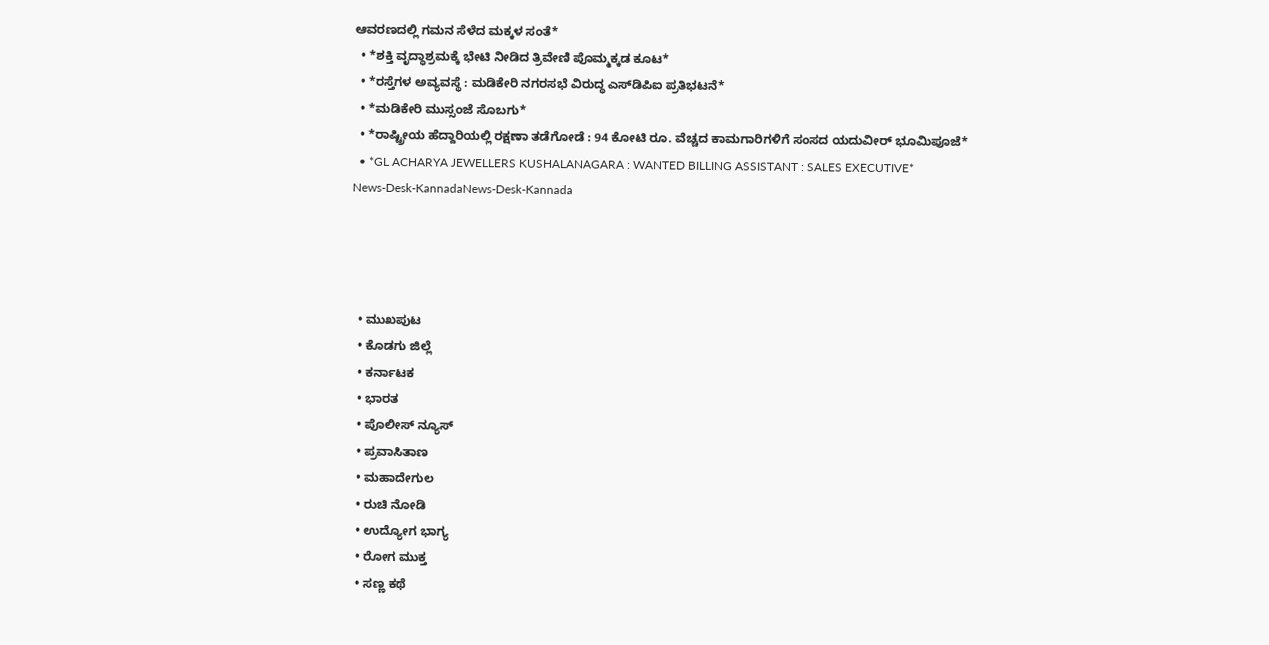ಆವರಣದಲ್ಲಿ ಗಮನ ಸೆಳೆದ ಮಕ್ಕಳ ಸಂತೆ*
  • *ಶಕ್ತಿ ವೃದ್ಧಾಶ್ರಮಕ್ಕೆ ಭೇಟಿ ನೀಡಿದ ತ್ರಿವೇಣಿ ಪೊಮ್ಮಕ್ಕಡ ಕೂಟ*
  • *ರಸ್ತೆಗಳ ಅವ್ಯವಸ್ಥೆ : ಮಡಿಕೇರಿ ನಗರಸಭೆ ವಿರುದ್ಧ ಎಸ್‍ಡಿಪಿಐ ಪ್ರತಿಭಟನೆ*
  • *ಮಡಿಕೇರಿ ಮುಸ್ಸಂಜೆ ಸೊಬಗು*
  • *ರಾಷ್ಟ್ರೀಯ ಹೆದ್ದಾರಿಯಲ್ಲಿ ರಕ್ಷಣಾ ತಡೆಗೋಡೆ : 94 ಕೋಟಿ ರೂ. ವೆಚ್ಚದ ಕಾಮಗಾರಿಗಳಿಗೆ ಸಂಸದ ಯದುವೀರ್ ಭೂಮಿಪೂಜೆ*
  • *GL ACHARYA JEWELLERS KUSHALANAGARA : WANTED BILLING ASSISTANT : SALES EXECUTIVE*
News-Desk-KannadaNews-Desk-Kannada




  • ಮುಖಪುಟ
  • ಕೊಡಗು ಜಿಲ್ಲೆ
  • ಕರ್ನಾಟಕ
  • ಭಾರತ
  • ಪೊಲೀಸ್ ನ್ಯೂಸ್
  • ಪ್ರವಾಸಿತಾಣ
  • ಮಹಾದೇಗುಲ
  • ರುಚಿ ನೋಡಿ
  • ಉದ್ಯೋಗ ಭಾಗ್ಯ
  • ರೋಗ ಮುಕ್ತ
  • ಸಣ್ಣ ಕಥೆ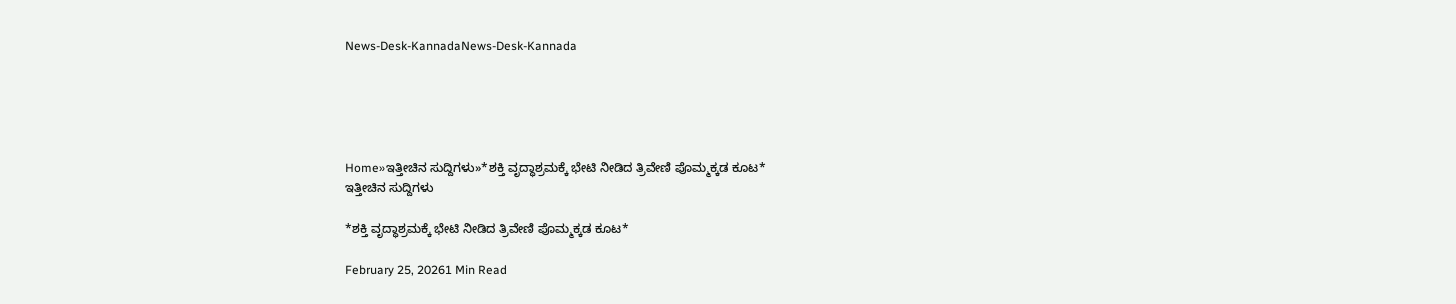News-Desk-KannadaNews-Desk-Kannada





Home»ಇತ್ತೀಚಿನ ಸುದ್ದಿಗಳು»*ಶಕ್ತಿ ವೃದ್ಧಾಶ್ರಮಕ್ಕೆ ಭೇಟಿ ನೀಡಿದ ತ್ರಿವೇಣಿ ಪೊಮ್ಮಕ್ಕಡ ಕೂಟ*
ಇತ್ತೀಚಿನ ಸುದ್ದಿಗಳು

*ಶಕ್ತಿ ವೃದ್ಧಾಶ್ರಮಕ್ಕೆ ಭೇಟಿ ನೀಡಿದ ತ್ರಿವೇಣಿ ಪೊಮ್ಮಕ್ಕಡ ಕೂಟ*

February 25, 20261 Min Read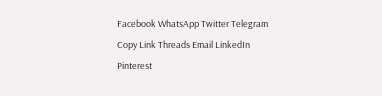Facebook WhatsApp Twitter Telegram Copy Link Threads Email LinkedIn Pinterest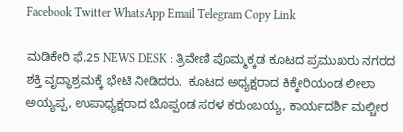Facebook Twitter WhatsApp Email Telegram Copy Link

ಮಡಿಕೇರಿ ಫೆ.25 NEWS DESK : ತ್ರಿವೇಣಿ ಪೊಮ್ಮಕ್ಕಡ ಕೂಟದ ಪ್ರಮುಖರು ನಗರದ ಶಕ್ತಿ ವೃದ್ಧಾಶ್ರಮಕ್ಕೆ ಭೇಟಿ ನೀಡಿದರು.  ಕೂಟದ ಅಧ್ಯಕ್ಷರಾದ ಕಿಕ್ಕೇರಿಯಂಡ ಲೀಲಾ ಅಯ್ಯಪ್ಪ, ಉಪಾಧ್ಯಕ್ಷರಾದ ಬೊಪ್ಪoಡ ಸರಳ ಕರುಂಬಯ್ಯ, ಕಾರ್ಯದರ್ಶಿ ಮಲ್ಚೀರ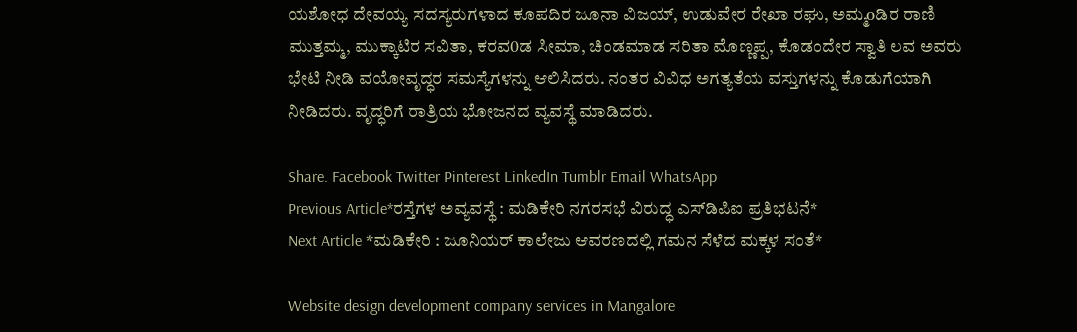ಯಶೋಧ ದೇವಯ್ಯ ಸದಸ್ಯರುಗಳಾದ ಕೂಪದಿರ ಜೂನಾ ವಿಜಯ್, ಉಡುವೇರ ರೇಖಾ ರಘು, ಅಮ್ಮoಡಿರ ರಾಣಿ ಮುತ್ತಮ್ಮ, ಮುಕ್ಕಾಟಿರ ಸವಿತಾ, ಕರವ0ಡ ಸೀಮಾ, ಚಿಂಡಮಾಡ ಸರಿತಾ ಮೊಣ್ಣಪ್ಪ, ಕೊಡಂದೇರ ಸ್ವಾತಿ ಲವ ಅವರು ಭೇಟಿ ನೀಡಿ ವಯೋವೃದ್ಧರ ಸಮಸ್ಯೆಗಳನ್ನು ಆಲಿಸಿದರು. ನಂತರ ವಿವಿಧ ಅಗತ್ಯತೆಯ ವಸ್ತುಗಳನ್ನು ಕೊಡುಗೆಯಾಗಿ ನೀಡಿದರು. ವೃದ್ಧರಿಗೆ ರಾತ್ರಿಯ ಭೋಜನದ ವ್ಯವಸ್ಥೆ ಮಾಡಿದರು.

Share. Facebook Twitter Pinterest LinkedIn Tumblr Email WhatsApp
Previous Article*ರಸ್ತೆಗಳ ಅವ್ಯವಸ್ಥೆ : ಮಡಿಕೇರಿ ನಗರಸಭೆ ವಿರುದ್ಧ ಎಸ್‍ಡಿಪಿಐ ಪ್ರತಿಭಟನೆ*
Next Article *ಮಡಿಕೇರಿ : ಜೂನಿಯರ್ ಕಾಲೇಜು ಆವರಣದಲ್ಲಿ ಗಮನ ಸೆಳೆದ ಮಕ್ಕಳ ಸಂತೆ*

Website design development company services in Mangalore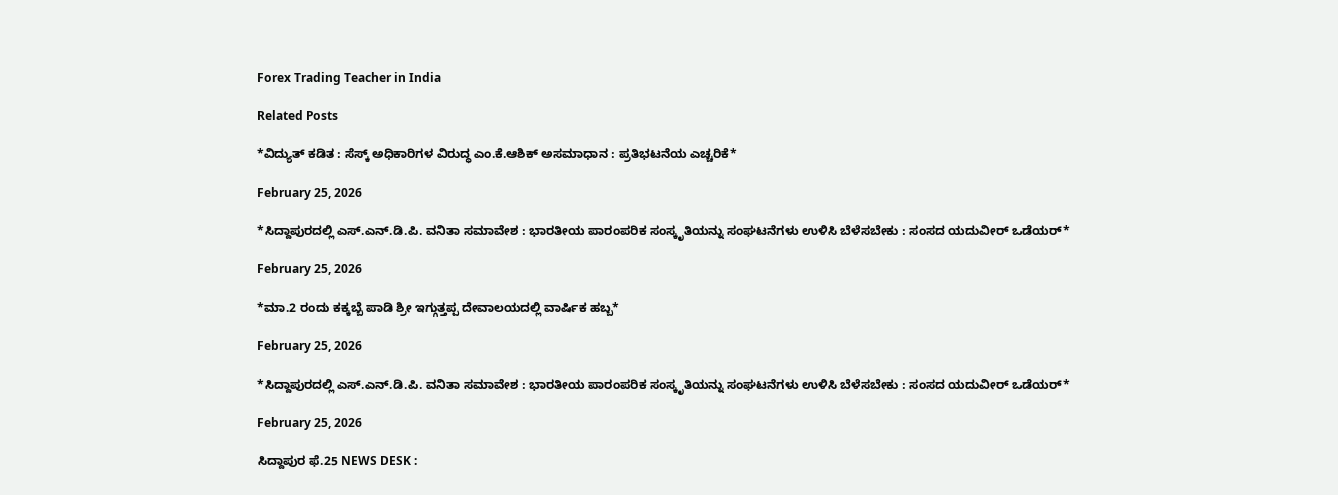Forex Trading Teacher in India

Related Posts

*ವಿದ್ಯುತ್ ಕಡಿತ : ಸೆಸ್ಕ್ ಅಧಿಕಾರಿಗಳ ವಿರುದ್ಧ ಎಂ.ಕೆ.ಆಶಿಕ್ ಅಸಮಾಧಾನ : ಪ್ರತಿಭಟನೆಯ ಎಚ್ಚರಿಕೆ*

February 25, 2026

*ಸಿದ್ದಾಪುರದಲ್ಲಿ ಎಸ್‌.ಎನ್‌.ಡಿ.ಪಿ. ವನಿತಾ ಸಮಾವೇಶ : ಭಾರತೀಯ ಪಾರಂಪರಿಕ ಸಂಸ್ಕೃತಿಯನ್ನು ಸಂಘಟನೆಗಳು ಉಳಿಸಿ ಬೆಳೆಸಬೇಕು : ಸಂಸದ ಯದುವೀರ್ ಒಡೆಯರ್*

February 25, 2026

*ಮಾ.2 ರಂದು ಕಕ್ಕಬ್ಬೆ ಪಾಡಿ ಶ್ರೀ ಇಗ್ಗುತ್ತಪ್ಪ ದೇವಾಲಯದಲ್ಲಿ ವಾರ್ಷಿಕ ಹಬ್ಬ*

February 25, 2026

*ಸಿದ್ದಾಪುರದಲ್ಲಿ ಎಸ್‌.ಎನ್‌.ಡಿ.ಪಿ. ವನಿತಾ ಸಮಾವೇಶ : ಭಾರತೀಯ ಪಾರಂಪರಿಕ ಸಂಸ್ಕೃತಿಯನ್ನು ಸಂಘಟನೆಗಳು ಉಳಿಸಿ ಬೆಳೆಸಬೇಕು : ಸಂಸದ ಯದುವೀರ್ ಒಡೆಯರ್*

February 25, 2026

ಸಿದ್ದಾಪುರ ಫೆ.25 NEWS DESK :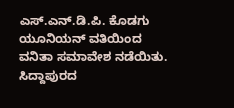ಎಸ್‌.ಎನ್‌.ಡಿ.ಪಿ. ಕೊಡಗು ಯೂನಿಯನ್ ವತಿಯಿಂದ ವನಿತಾ ಸಮಾವೇಶ ನಡೆಯಿತು. ಸಿದ್ದಾಪುರದ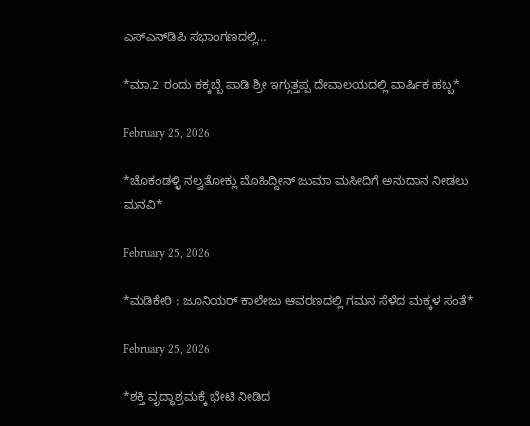ಎಸ್‌ಎನ್‌ಡಿಪಿ ಸಭಾಂಗಣದಲ್ಲಿ…

*ಮಾ.2 ರಂದು ಕಕ್ಕಬ್ಬೆ ಪಾಡಿ ಶ್ರೀ ಇಗ್ಗುತ್ತಪ್ಪ ದೇವಾಲಯದಲ್ಲಿ ವಾರ್ಷಿಕ ಹಬ್ಬ*

February 25, 2026

*ಚೊಕಂಡಳ್ಳಿ ನಲ್ವತೋಕ್ಲು ಮೊಹಿದ್ದೀನ್ ಜುಮಾ ಮಸೀದಿಗೆ ಅನುದಾನ ನೀಡಲು ಮನವಿ*

February 25, 2026

*ಮಡಿಕೇರಿ : ಜೂನಿಯರ್ ಕಾಲೇಜು ಆವರಣದಲ್ಲಿ ಗಮನ ಸೆಳೆದ ಮಕ್ಕಳ ಸಂತೆ*

February 25, 2026

*ಶಕ್ತಿ ವೃದ್ಧಾಶ್ರಮಕ್ಕೆ ಭೇಟಿ ನೀಡಿದ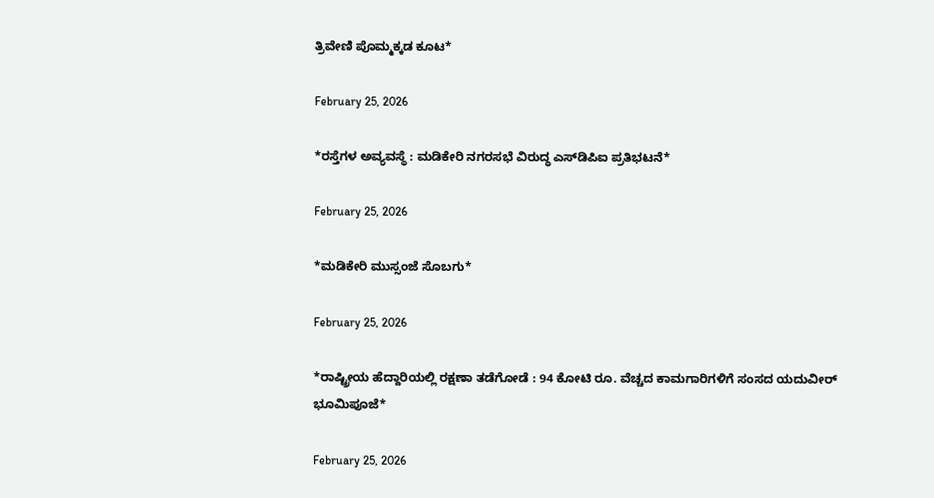ತ್ರಿವೇಣಿ ಪೊಮ್ಮಕ್ಕಡ ಕೂಟ*

February 25, 2026

*ರಸ್ತೆಗಳ ಅವ್ಯವಸ್ಥೆ : ಮಡಿಕೇರಿ ನಗರಸಭೆ ವಿರುದ್ಧ ಎಸ್‍ಡಿಪಿಐ ಪ್ರತಿಭಟನೆ*

February 25, 2026

*ಮಡಿಕೇರಿ ಮುಸ್ಸಂಜೆ ಸೊಬಗು*

February 25, 2026

*ರಾಷ್ಟ್ರೀಯ ಹೆದ್ದಾರಿಯಲ್ಲಿ ರಕ್ಷಣಾ ತಡೆಗೋಡೆ : 94 ಕೋಟಿ ರೂ. ವೆಚ್ಚದ ಕಾಮಗಾರಿಗಳಿಗೆ ಸಂಸದ ಯದುವೀರ್ ಭೂಮಿಪೂಜೆ*

February 25, 2026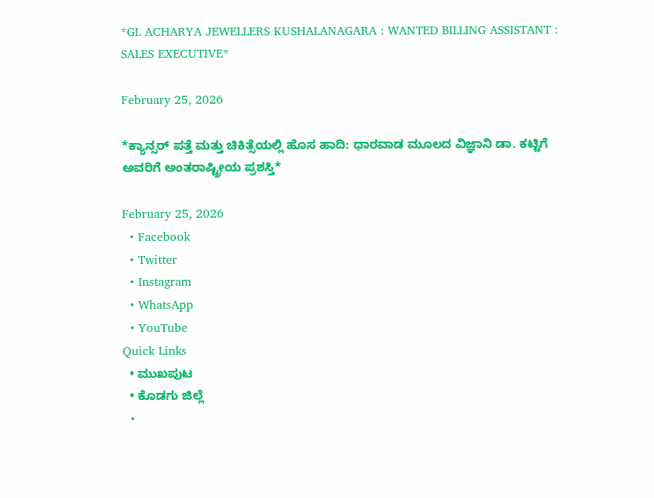*GL ACHARYA JEWELLERS KUSHALANAGARA : WANTED BILLING ASSISTANT : SALES EXECUTIVE*

February 25, 2026

*ಕ್ಯಾನ್ಸರ್ ಪತ್ತೆ ಮತ್ತು ಚಿಕಿತ್ಸೆಯಲ್ಲಿ ಹೊಸ ಹಾದಿ: ಧಾರವಾಡ ಮೂಲದ ವಿಜ್ಞಾನಿ ಡಾ. ಕಟ್ಟಿಗೆ ಅವರಿಗೆ ಅಂತರಾಷ್ಟ್ರೀಯ ಪ್ರಶಸ್ತಿ*

February 25, 2026
  • Facebook
  • Twitter
  • Instagram
  • WhatsApp
  • YouTube
Quick Links
  • ಮುಖಪುಟ
  • ಕೊಡಗು ಜಿಲ್ಲೆ
  •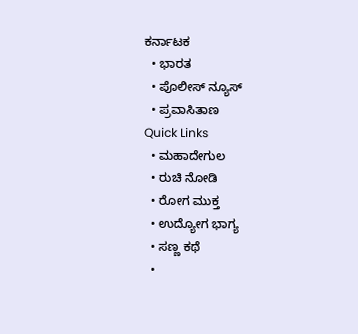ಕರ್ನಾಟಕ
  • ಭಾರತ
  • ಪೊಲೀಸ್ ನ್ಯೂಸ್
  • ಪ್ರವಾಸಿತಾಣ
Quick Links
  • ಮಹಾದೇಗುಲ
  • ರುಚಿ ನೋಡಿ
  • ರೋಗ ಮುಕ್ತ
  • ಉದ್ಯೋಗ ಭಾಗ್ಯ
  • ಸಣ್ಣ ಕಥೆ
  •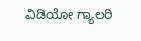ವಿಡಿಯೋ ಗ್ಯಾಲರಿ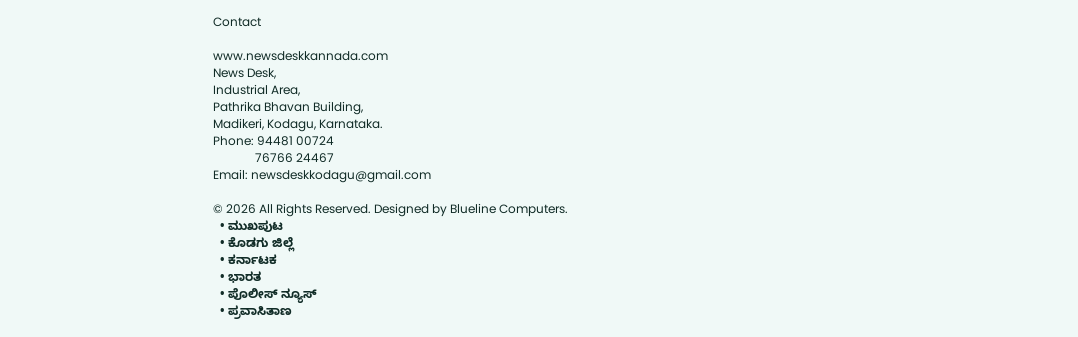Contact

www.newsdeskkannada.com
News Desk,
Industrial Area,
Pathrika Bhavan Building,
Madikeri, Kodagu, Karnataka.
Phone: 94481 00724
              76766 24467
Email: newsdeskkodagu@gmail.com

© 2026 All Rights Reserved. Designed by Blueline Computers.
  • ಮುಖಪುಟ
  • ಕೊಡಗು ಜಿಲ್ಲೆ
  • ಕರ್ನಾಟಕ
  • ಭಾರತ
  • ಪೊಲೀಸ್ ನ್ಯೂಸ್
  • ಪ್ರವಾಸಿತಾಣ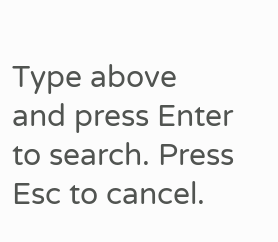Type above and press Enter to search. Press Esc to cancel.